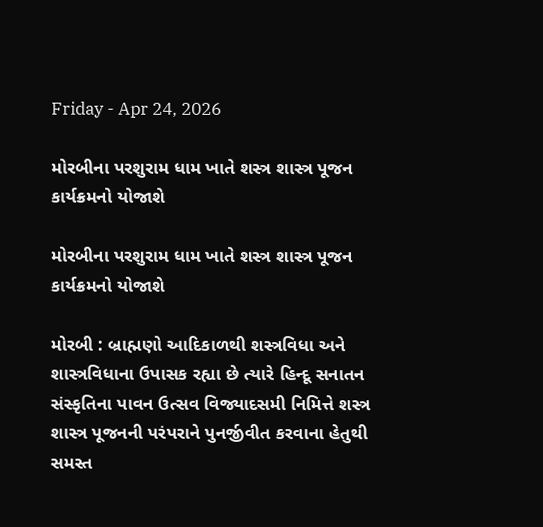Friday - Apr 24, 2026

મોરબીના પરશુરામ ધામ ખાતે શસ્ત્ર શાસ્ત્ર પૂજન કાર્યક્રમનો યોજાશે

મોરબીના પરશુરામ ધામ ખાતે શસ્ત્ર શાસ્ત્ર પૂજન કાર્યક્રમનો યોજાશે

મોરબી : બ્રાહ્મણો આદિકાળથી શસ્ત્રવિધા અને શાસ્ત્રવિધાના ઉપાસક રહ્યા છે ત્યારે હિન્દૂ સનાતન સંસ્કૃતિના પાવન ઉત્સવ વિજ્યાદસમી નિમિત્તે શસ્ત્ર શાસ્ત્ર પૂજનની પરંપરાને પુનર્જીવીત કરવાના હેતુથી સમસ્ત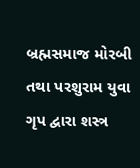બ્રહ્મસમાજ મોરબી તથા પરશુરામ યુવા ગૃપ દ્વારા શસ્ત્ર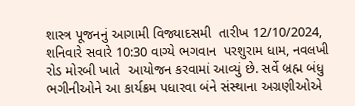શાસ્ત્ર પૂજનનું આગામી વિજ્યાદસમી  તારીખ 12/10/2024, શનિવારે સવારે 10:30 વાગ્યે ભગવાન  પરશુરામ ધામ, નવલખી રોડ મોરબી ખાતે  આયોજન કરવામાં આવ્યું છે. સર્વે બ્રહ્મ બંધુ ભગીનીઓને આ કાર્યક્રમ પધારવા બંને સંસ્થાના અગ્રણીઓએ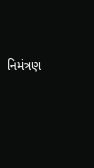નિમંત્રણ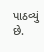પાઠવ્યું છે.